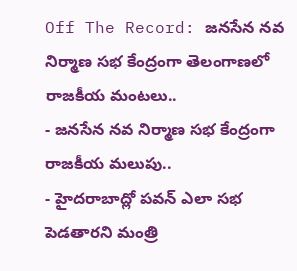Off The Record: జనసేన నవ నిర్మాణ సభ కేంద్రంగా తెలంగాణలో రాజకీయ మంటలు..
- జనసేన నవ నిర్మాణ సభ కేంద్రంగా రాజకీయ మలుపు..
- హైదరాబాద్లో పవన్ ఎలా సభ పెడతారని మంత్రి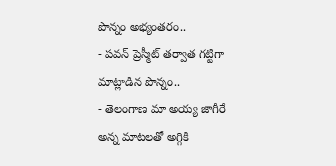పొన్నం అభ్యంతరం..
- పవన్ ప్రెస్మీట్ తర్వాత గట్టిగా మాట్లాడిన పొన్నం..
- తెలంగాణ మా అయ్య జాగీరే అన్న మాటలతో అగ్గికి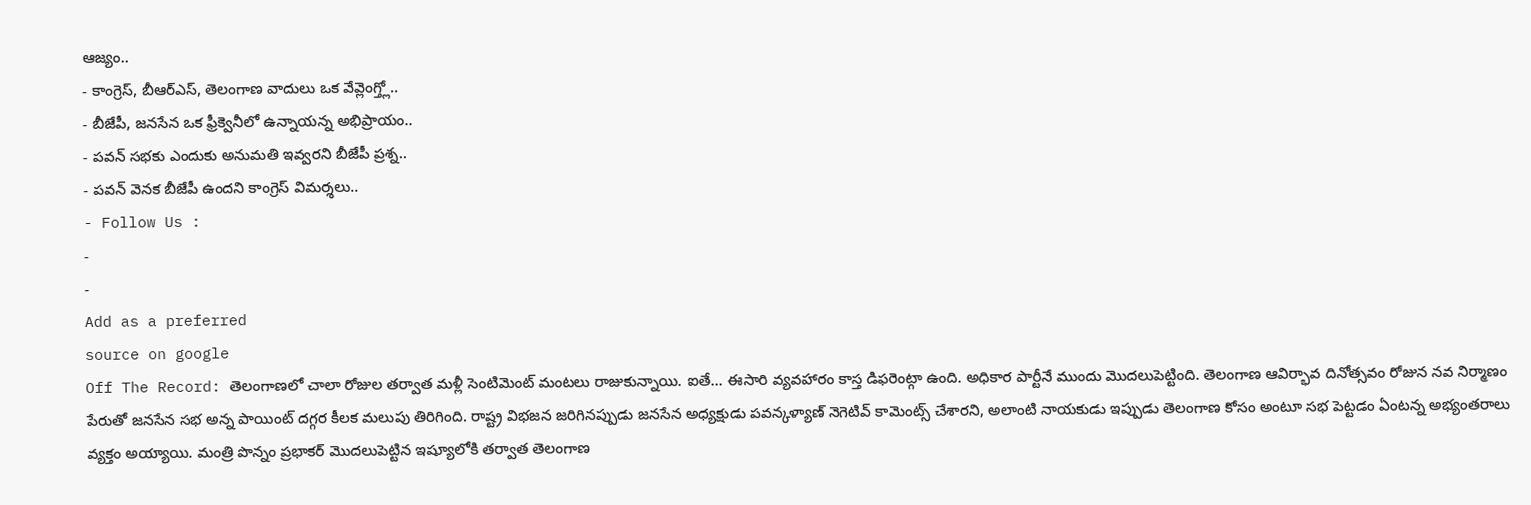ఆజ్యం..
- కాంగ్రెస్, బీఆర్ఎస్, తెలంగాణ వాదులు ఒక వేవ్లెంగ్త్లో..
- బీజేపీ, జనసేన ఒక ఫ్రీక్వెనీలో ఉన్నాయన్న అభిప్రాయం..
- పవన్ సభకు ఎందుకు అనుమతి ఇవ్వరని బీజేపీ ప్రశ్న..
- పవన్ వెనక బీజేపీ ఉందని కాంగ్రెస్ విమర్శలు..
- Follow Us :
-
-
Add as a preferred
source on google
Off The Record: తెలంగాణలో చాలా రోజుల తర్వాత మళ్లీ సెంటిమెంట్ మంటలు రాజుకున్నాయి. ఐతే… ఈసారి వ్యవహారం కాస్త డిఫరెంట్గా ఉంది. అధికార పార్టీనే ముందు మొదలుపెట్టింది. తెలంగాణ ఆవిర్భావ దినోత్సవం రోజున నవ నిర్మాణం పేరుతో జనసేన సభ అన్న పాయింట్ దగ్గర కీలక మలుపు తిరిగింది. రాష్ట్ర విభజన జరిగినప్పుడు జనసేన అధ్యక్షుడు పవన్కళ్యాణ్ నెగెటివ్ కామెంట్స్ చేశారని, అలాంటి నాయకుడు ఇప్పుడు తెలంగాణ కోసం అంటూ సభ పెట్టడం ఏంటన్న అభ్యంతరాలు వ్యక్తం అయ్యాయి. మంత్రి పొన్నం ప్రభాకర్ మొదలుపెట్టిన ఇష్యూలోకి తర్వాత తెలంగాణ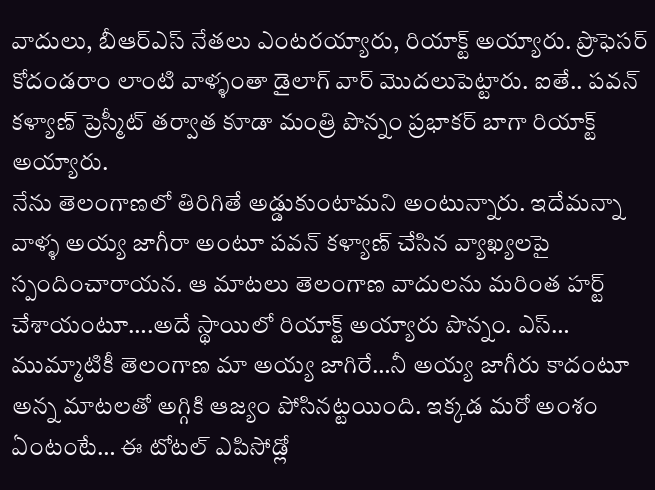వాదులు, బీఆర్ఎస్ నేతలు ఎంటరయ్యారు, రియాక్ట్ అయ్యారు. ప్రొఫెసర్ కోదండరాం లాంటి వాళ్ళంతా డైలాగ్ వార్ మొదలుపెట్టారు. ఐతే.. పవన్ కళ్యాణ్ ప్రెస్మీట్ తర్వాత కూడా మంత్రి పొన్నం ప్రభాకర్ బాగా రియాక్ట్ అయ్యారు.
నేను తెలంగాణలో తిరిగితే అడ్డుకుంటామని అంటున్నారు. ఇదేమన్నా వాళ్ళ అయ్య జాగీరా అంటూ పవన్ కళ్యాణ్ చేసిన వ్యాఖ్యలపై స్పందించారాయన. ఆ మాటలు తెలంగాణ వాదులను మరింత హర్ట్ చేశాయంటూ….అదే స్థాయిలో రియాక్ట్ అయ్యారు పొన్నం. ఎస్… ముమ్మాటికీ తెలంగాణ మా అయ్య జాగిరే…నీ అయ్య జాగీరు కాదంటూ అన్న మాటలతో అగ్గికి ఆజ్యం పోసినట్టయింది. ఇక్కడ మరో అంశం ఏంటంటే… ఈ టోటల్ ఎపిసోడ్లో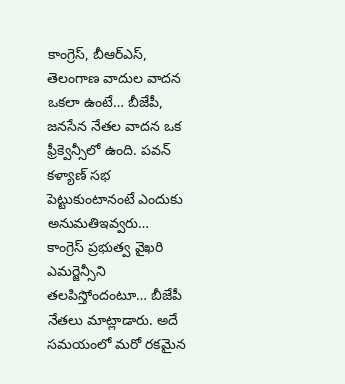కాంగ్రెస్, బీఆర్ఎస్, తెలంగాణ వాదుల వాదన ఒకలా ఉంటే… బీజేపీ, జనసేన నేతల వాదన ఒక ఫ్రీక్వెన్సీలో ఉంది. పవన్ కళ్యాణ్ సభ పెట్టుకుంటానంటే ఎందుకు అనుమతిఇవ్వరు… కాంగ్రెస్ ప్రభుత్వ వైఖరి ఎమర్జెన్సీని తలపిస్తోందంటూ… బీజేపీ నేతలు మాట్లాడారు. అదే సమయంలో మరో రకమైన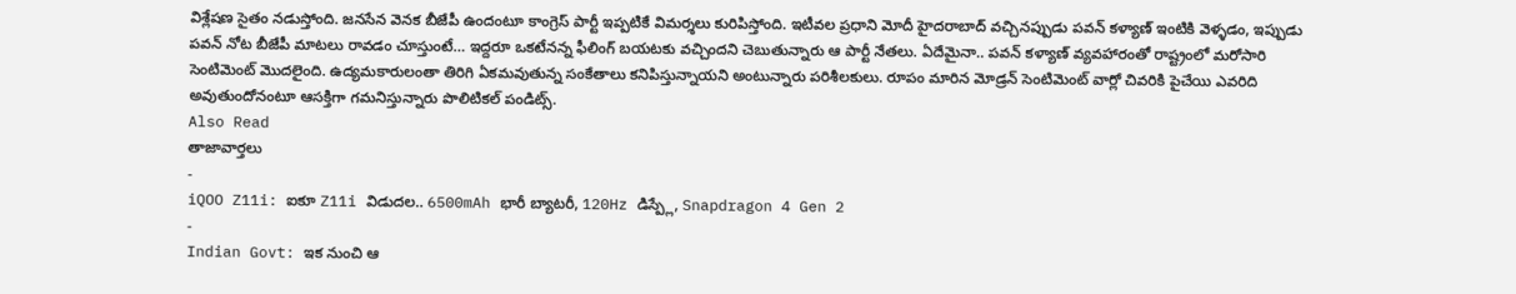విశ్లేషణ సైతం నడుస్తోంది. జనసేన వెనక బీజేపీ ఉందంటూ కాంగ్రెస్ పార్టీ ఇప్పటికే విమర్శలు కురిపిస్తోంది. ఇటీవల ప్రధాని మోదీ హైదరాబాద్ వచ్చినప్పుడు పవన్ కళ్యాణ్ ఇంటికి వెళ్ళడం, ఇప్పుడు పవన్ నోట బీజేపీ మాటలు రావడం చూస్తుంటే… ఇద్దరూ ఒకటేనన్న ఫీలింగ్ బయటకు వచ్చిందని చెబుతున్నారు ఆ పార్టీ నేతలు. ఏదేమైనా.. పవన్ కళ్యాణ్ వ్యవహారంతో రాష్ట్రంలో మరోసారి సెంటిమెంట్ మొదలైంది. ఉద్యమకారులంతా తిరిగి ఏకమవుతున్న సంకేతాలు కనిపిస్తున్నాయని అంటున్నారు పరిశీలకులు. రూపం మారిన మోడ్రన్ సెంటిమెంట్ వార్లో చివరికి పైచేయి ఎవరిది అవుతుందోనంటూ ఆసక్తిగా గమనిస్తున్నారు పొలిటికల్ పండిట్స్.
Also Read
తాజావార్తలు
-
iQOO Z11i: ఐకూ Z11i విడుదల.. 6500mAh భారీ బ్యాటరీ, 120Hz డిస్ప్లే, Snapdragon 4 Gen 2
-
Indian Govt: ఇక నుంచి ఆ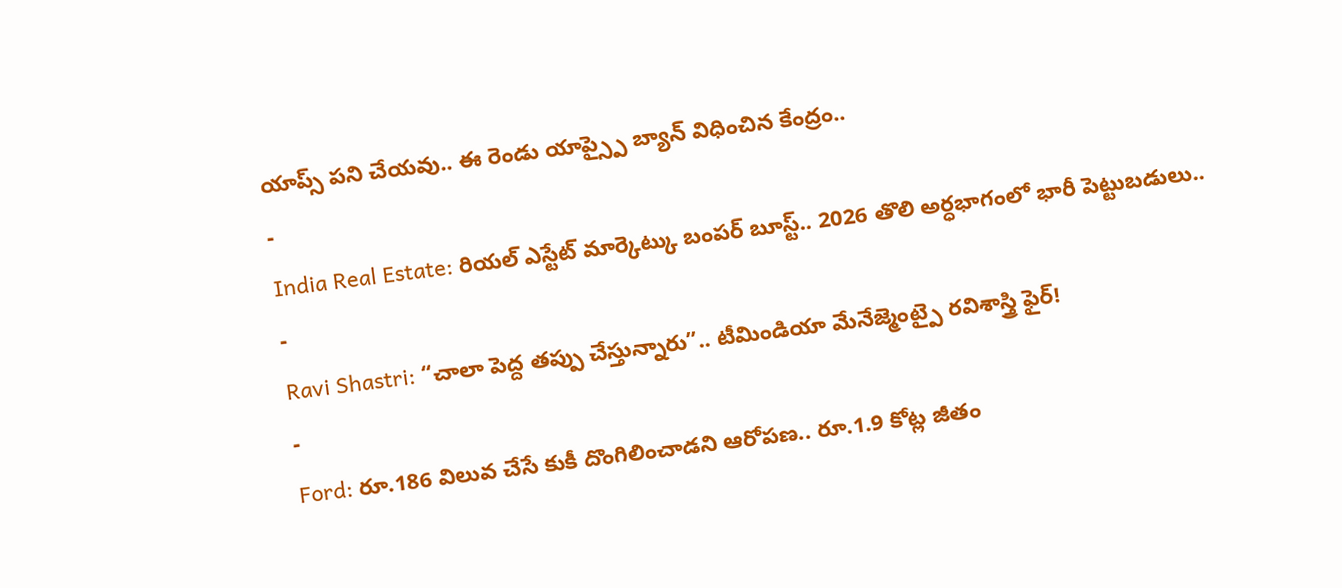యాప్స్ పని చేయవు.. ఈ రెండు యాప్స్పై బ్యాన్ విధించిన కేంద్రం..
-
India Real Estate: రియల్ ఎస్టేట్ మార్కెట్కు బంపర్ బూస్ట్.. 2026 తొలి అర్ధభాగంలో భారీ పెట్టుబడులు..
-
Ravi Shastri: “చాలా పెద్ద తప్పు చేస్తున్నారు”.. టీమిండియా మేనేజ్మెంట్పై రవిశాస్త్రి ఫైర్!
-
Ford: రూ.186 విలువ చేసే కుకీ దొంగిలించాడని ఆరోపణ.. రూ.1.9 కోట్ల జీతం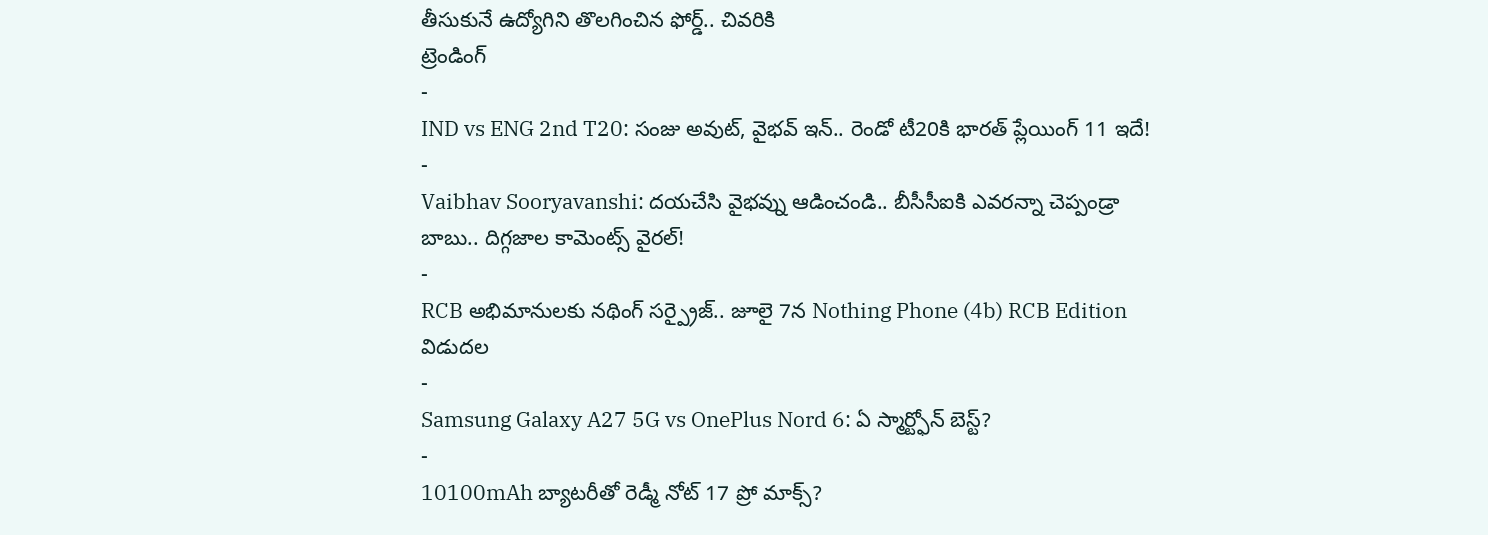తీసుకునే ఉద్యోగిని తొలగించిన ఫోర్డ్.. చివరికి
ట్రెండింగ్
-
IND vs ENG 2nd T20: సంజు అవుట్, వైభవ్ ఇన్.. రెండో టీ20కి భారత్ ప్లేయింగ్ 11 ఇదే!
-
Vaibhav Sooryavanshi: దయచేసి వైభవ్ను ఆడించండి.. బీసీసీఐకి ఎవరన్నా చెప్పండ్రా బాబు.. దిగ్గజాల కామెంట్స్ వైరల్!
-
RCB అభిమానులకు నథింగ్ సర్ప్రైజ్.. జూలై 7న Nothing Phone (4b) RCB Edition విడుదల
-
Samsung Galaxy A27 5G vs OnePlus Nord 6: ఏ స్మార్ట్ఫోన్ బెస్ట్?
-
10100mAh బ్యాటరీతో రెడ్మీ నోట్ 17 ప్రో మాక్స్?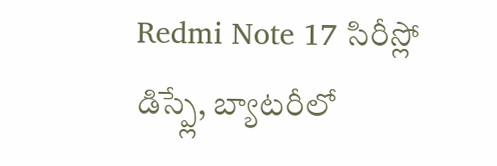Redmi Note 17 సిరీస్లో డిస్ప్లే, బ్యాటరీలో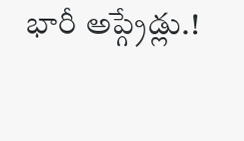భారీ అప్గ్రేడ్లు.!